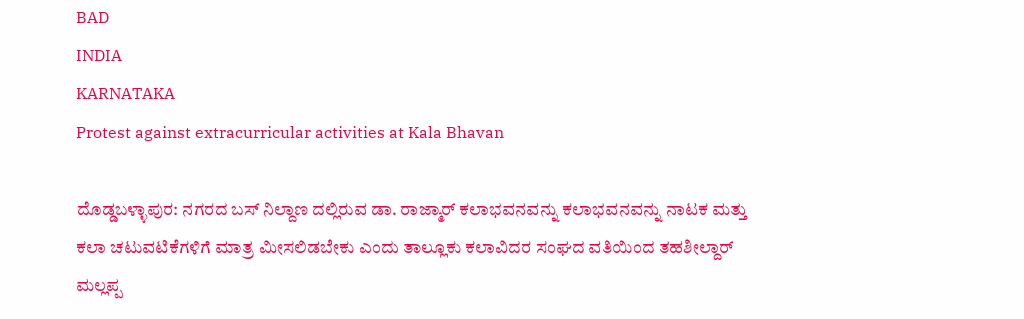BAD
INDIA
KARNATAKA
Protest against extracurricular activities at Kala Bhavan

ದೊಡ್ಡಬಳ್ಳಾಪುರ: ನಗರದ ಬಸ್ ನಿಲ್ದಾಣ ದಲ್ಲಿರುವ ಡಾ. ರಾಜ್ಮಾರ್ ಕಲಾಭವನವನ್ನು ಕಲಾಭವನವನ್ನು ನಾಟಕ ಮತ್ತು ಕಲಾ ಚಟುವಟಿಕೆಗಳಿಗೆ ಮಾತ್ರ ಮೀಸಲಿಡಬೇಕು ಎಂದು ತಾಲ್ಲೂಕು ಕಲಾವಿದರ ಸಂಘದ ವತಿಯಿಂದ ತಹಶೀಲ್ದಾರ್ ಮಲ್ಲಪ್ಪ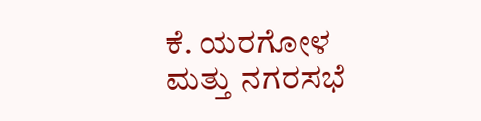ಕೆ. ಯರಗೋಳ ಮತ್ತು ನಗರಸಭೆ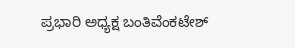ಪ್ರಭಾರಿ ಅಧ್ಯಕ್ಷ ಬಂತಿವೆಂಕಟೇಶ್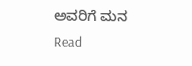ಅವರಿಗೆ ಮನ
Read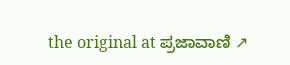the original at ಪ್ರಜಾವಾಣಿ ↗